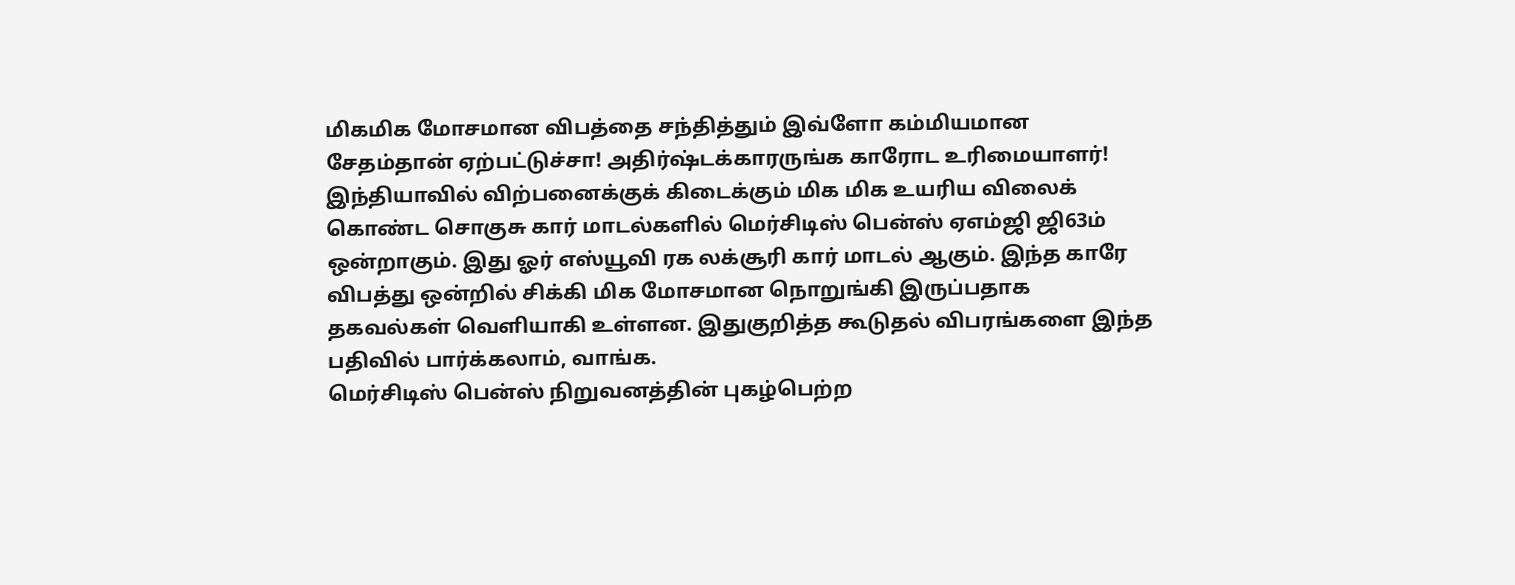மிகமிக மோசமான விபத்தை சந்தித்தும் இவ்ளோ கம்மியமான சேதம்தான் ஏற்பட்டுச்சா! அதிர்ஷ்டக்காரருங்க காரோட உரிமையாளர்!
இந்தியாவில் விற்பனைக்குக் கிடைக்கும் மிக மிக உயரிய விலைக் கொண்ட சொகுசு கார் மாடல்களில் மெர்சிடிஸ் பென்ஸ் ஏஎம்ஜி ஜி63ம் ஒன்றாகும். இது ஓர் எஸ்யூவி ரக லக்சூரி கார் மாடல் ஆகும். இந்த காரே விபத்து ஒன்றில் சிக்கி மிக மோசமான நொறுங்கி இருப்பதாக தகவல்கள் வெளியாகி உள்ளன. இதுகுறித்த கூடுதல் விபரங்களை இந்த பதிவில் பார்க்கலாம், வாங்க.
மெர்சிடிஸ் பென்ஸ் நிறுவனத்தின் புகழ்பெற்ற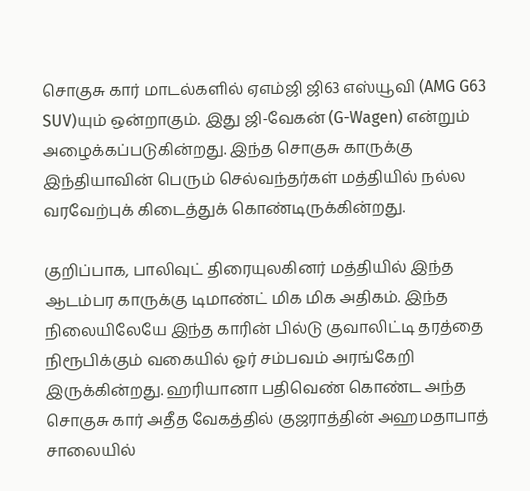சொகுசு கார் மாடல்களில் ஏஎம்ஜி ஜி63 எஸ்யூவி (AMG G63 SUV)யும் ஒன்றாகும். இது ஜி-வேகன் (G-Wagen) என்றும் அழைக்கப்படுகின்றது. இந்த சொகுசு காருக்கு இந்தியாவின் பெரும் செல்வந்தர்கள் மத்தியில் நல்ல வரவேற்புக் கிடைத்துக் கொண்டிருக்கின்றது.

குறிப்பாக, பாலிவுட் திரையுலகினர் மத்தியில் இந்த ஆடம்பர காருக்கு டிமாண்ட் மிக மிக அதிகம். இந்த நிலையிலேயே இந்த காரின் பில்டு குவாலிட்டி தரத்தை நிரூபிக்கும் வகையில் ஓர் சம்பவம் அரங்கேறி இருக்கின்றது. ஹரியானா பதிவெண் கொண்ட அந்த சொகுசு கார் அதீத வேகத்தில் குஜராத்தின் அஹமதாபாத் சாலையில்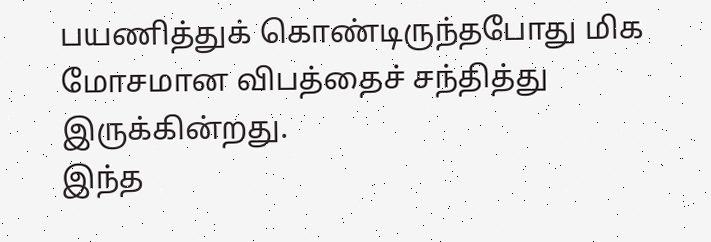பயணித்துக் கொண்டிருந்தபோது மிக மோசமான விபத்தைச் சந்தித்து இருக்கின்றது.
இந்த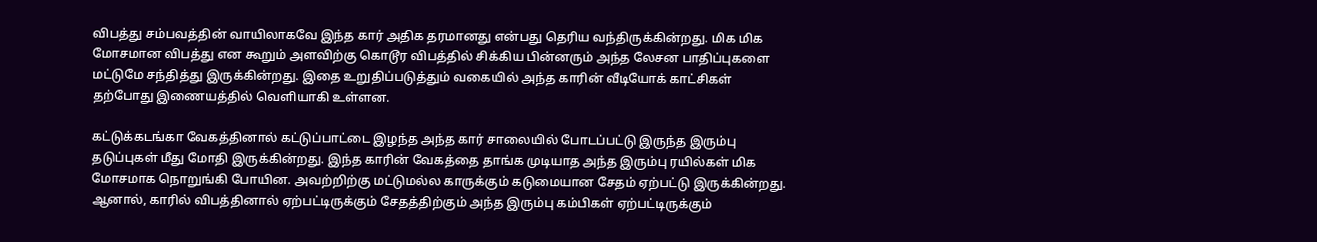விபத்து சம்பவத்தின் வாயிலாகவே இந்த கார் அதிக தரமானது என்பது தெரிய வந்திருக்கின்றது. மிக மிக மோசமான விபத்து என கூறும் அளவிற்கு கொடூர விபத்தில் சிக்கிய பின்னரும் அந்த லேசன பாதிப்புகளை மட்டுமே சந்தித்து இருக்கின்றது. இதை உறுதிப்படுத்தும் வகையில் அந்த காரின் வீடியோக் காட்சிகள் தற்போது இணையத்தில் வெளியாகி உள்ளன.

கட்டுக்கடங்கா வேகத்தினால் கட்டுப்பாட்டை இழந்த அந்த கார் சாலையில் போடப்பட்டு இருந்த இரும்பு தடுப்புகள் மீது மோதி இருக்கின்றது. இந்த காரின் வேகத்தை தாங்க முடியாத அந்த இரும்பு ரயில்கள் மிக மோசமாக நொறுங்கி போயின. அவற்றிற்கு மட்டுமல்ல காருக்கும் கடுமையான சேதம் ஏற்பட்டு இருக்கின்றது.
ஆனால், காரில் விபத்தினால் ஏற்பட்டிருக்கும் சேதத்திற்கும் அந்த இரும்பு கம்பிகள் ஏற்பட்டிருக்கும்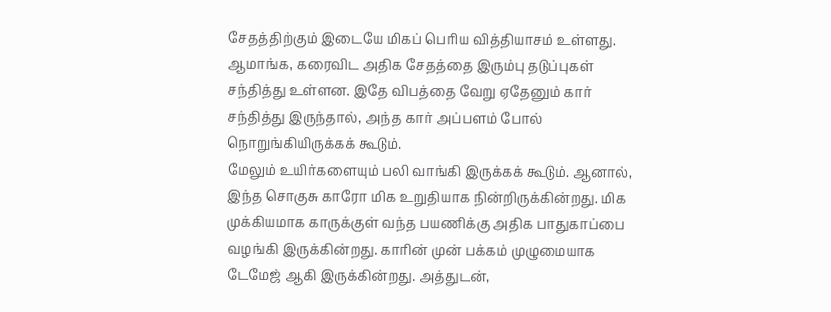சேதத்திற்கும் இடையே மிகப் பெரிய வித்தியாசம் உள்ளது. ஆமாங்க, கரைவிட அதிக சேதத்தை இரும்பு தடுப்புகள் சந்தித்து உள்ளன. இதே விபத்தை வேறு ஏதேனும் கார் சந்தித்து இருந்தால், அந்த கார் அப்பளம் போல் நொறுங்கியிருக்கக் கூடும்.
மேலும் உயிர்களையும் பலி வாங்கி இருக்கக் கூடும். ஆனால், இந்த சொகுசு காரோ மிக உறுதியாக நின்றிருக்கின்றது. மிக முக்கியமாக காருக்குள் வந்த பயணிக்கு அதிக பாதுகாப்பை வழங்கி இருக்கின்றது. காரின் முன் பக்கம் முழுமையாக டேமேஜ் ஆகி இருக்கின்றது. அத்துடன்,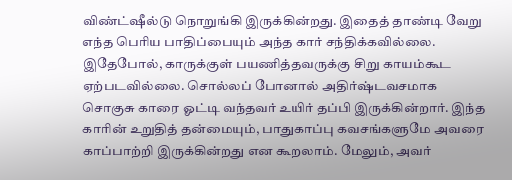விண்ட்ஷீல்டு நொறுங்கி இருக்கின்றது. இதைத் தாண்டி வேறு எந்த பெரிய பாதிப்பையும் அந்த கார் சந்திக்கவில்லை.
இதேபோல், காருக்குள் பயணித்தவருக்கு சிறு காயம்கூட ஏற்படவில்லை. சொல்லப் போனால் அதிர்ஷ்டவசமாக சொகுசு காரை ஓட்டி வந்தவர் உயிர் தப்பி இருக்கின்றார். இந்த காரின் உறுதித் தன்மையும், பாதுகாப்பு கவசங்களுமே அவரை காப்பாற்றி இருக்கின்றது என கூறலாம். மேலும், அவர்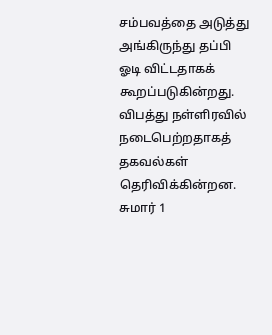சம்பவத்தை அடுத்து அங்கிருந்து தப்பி ஓடி விட்டதாகக் கூறப்படுகின்றது.
விபத்து நள்ளிரவில் நடைபெற்றதாகத் தகவல்கள் தெரிவிக்கின்றன. சுமார் 1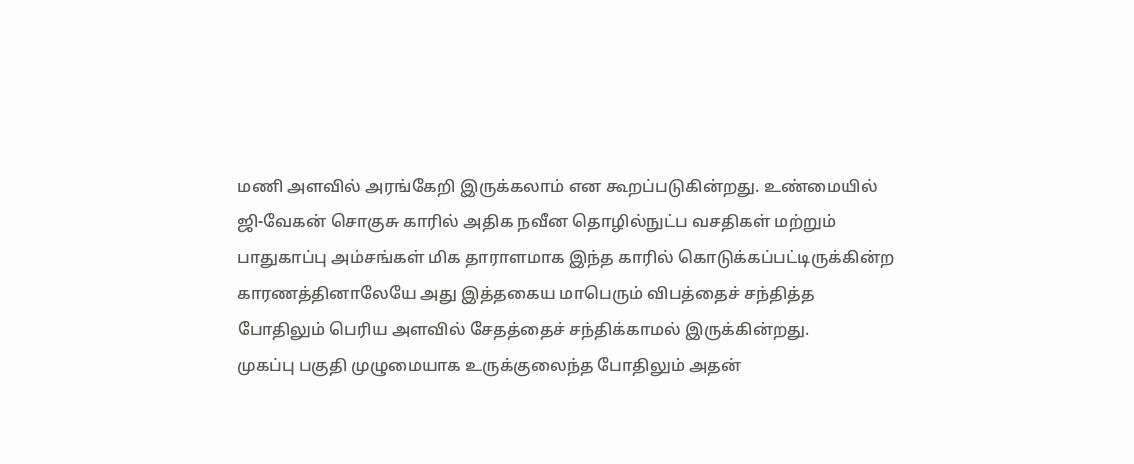மணி அளவில் அரங்கேறி இருக்கலாம் என கூறப்படுகின்றது. உண்மையில் ஜி-வேகன் சொகுசு காரில் அதிக நவீன தொழில்நுட்ப வசதிகள் மற்றும் பாதுகாப்பு அம்சங்கள் மிக தாராளமாக இந்த காரில் கொடுக்கப்பட்டிருக்கின்ற காரணத்தினாலேயே அது இத்தகைய மாபெரும் விபத்தைச் சந்தித்த போதிலும் பெரிய அளவில் சேதத்தைச் சந்திக்காமல் இருக்கின்றது.
முகப்பு பகுதி முழுமையாக உருக்குலைந்த போதிலும் அதன்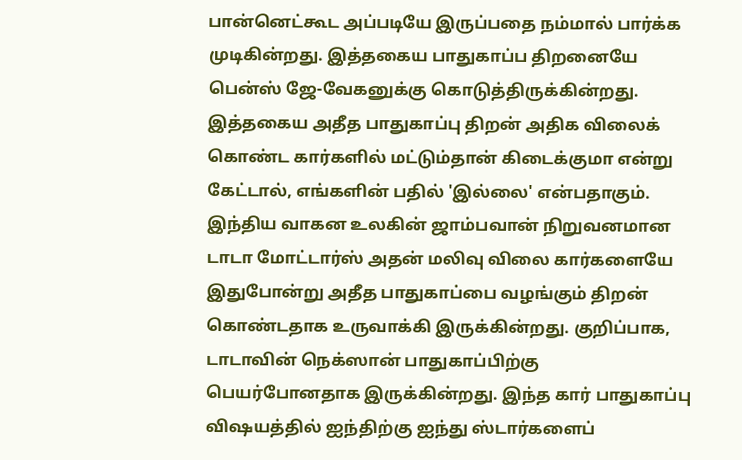பான்னெட்கூட அப்படியே இருப்பதை நம்மால் பார்க்க முடிகின்றது. இத்தகைய பாதுகாப்ப திறனையே பென்ஸ் ஜே-வேகனுக்கு கொடுத்திருக்கின்றது. இத்தகைய அதீத பாதுகாப்பு திறன் அதிக விலைக் கொண்ட கார்களில் மட்டும்தான் கிடைக்குமா என்று கேட்டால், எங்களின் பதில் 'இல்லை' என்பதாகும்.
இந்திய வாகன உலகின் ஜாம்பவான் நிறுவனமான டாடா மோட்டார்ஸ் அதன் மலிவு விலை கார்களையே இதுபோன்று அதீத பாதுகாப்பை வழங்கும் திறன் கொண்டதாக உருவாக்கி இருக்கின்றது. குறிப்பாக, டாடாவின் நெக்ஸான் பாதுகாப்பிற்கு பெயர்போனதாக இருக்கின்றது. இந்த கார் பாதுகாப்பு விஷயத்தில் ஐந்திற்கு ஐந்து ஸ்டார்களைப்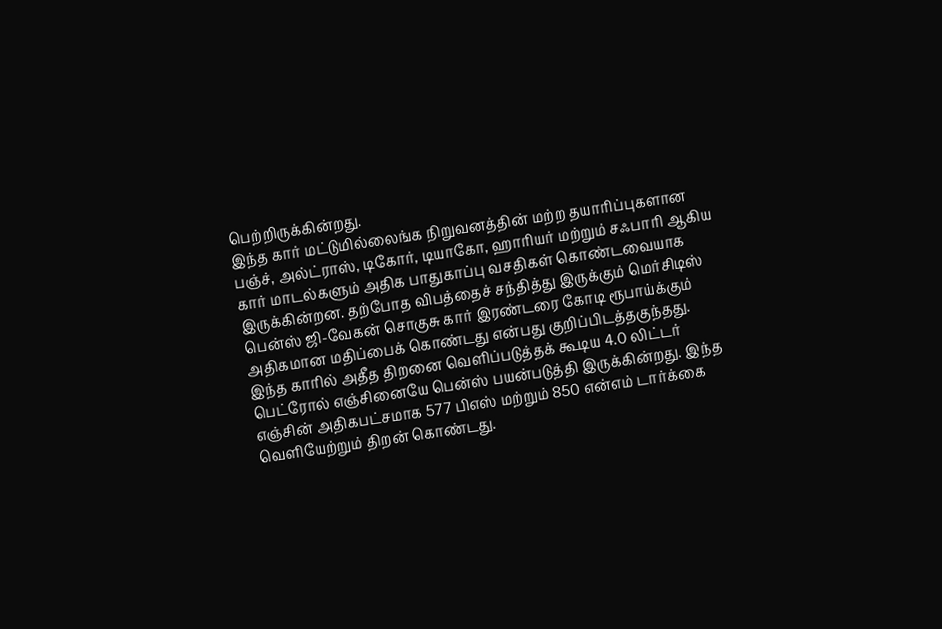பெற்றிருக்கின்றது.
இந்த கார் மட்டுமில்லைங்க நிறுவனத்தின் மற்ற தயாரிப்புகளான பஞ்ச், அல்ட்ராஸ், டிகோர், டியாகோ, ஹாரியர் மற்றும் சஃபாரி ஆகிய கார் மாடல்களும் அதிக பாதுகாப்பு வசதிகள் கொண்டவையாக இருக்கின்றன. தற்போத விபத்தைச் சந்தித்து இருக்கும் மெர்சிடிஸ் பென்ஸ் ஜி-வேகன் சொகுசு கார் இரண்டரை கோடி ரூபாய்க்கும் அதிகமான மதிப்பைக் கொண்டது என்பது குறிப்பிடத்தகுந்தது.
இந்த காரில் அதீத திறனை வெளிப்படுத்தக் கூடிய 4.0 லிட்டர் பெட்ரோல் எஞ்சினையே பென்ஸ் பயன்படுத்தி இருக்கின்றது. இந்த எஞ்சின் அதிகபட்சமாக 577 பிஎஸ் மற்றும் 850 என்எம் டார்க்கை வெளியேற்றும் திறன் கொண்டது.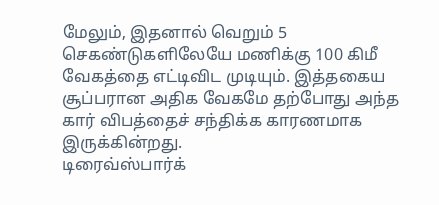மேலும், இதனால் வெறும் 5 செகண்டுகளிலேயே மணிக்கு 100 கிமீ வேகத்தை எட்டிவிட முடியும். இத்தகைய சூப்பரான அதிக வேகமே தற்போது அந்த கார் விபத்தைச் சந்திக்க காரணமாக இருக்கின்றது.
டிரைவ்ஸ்பார்க்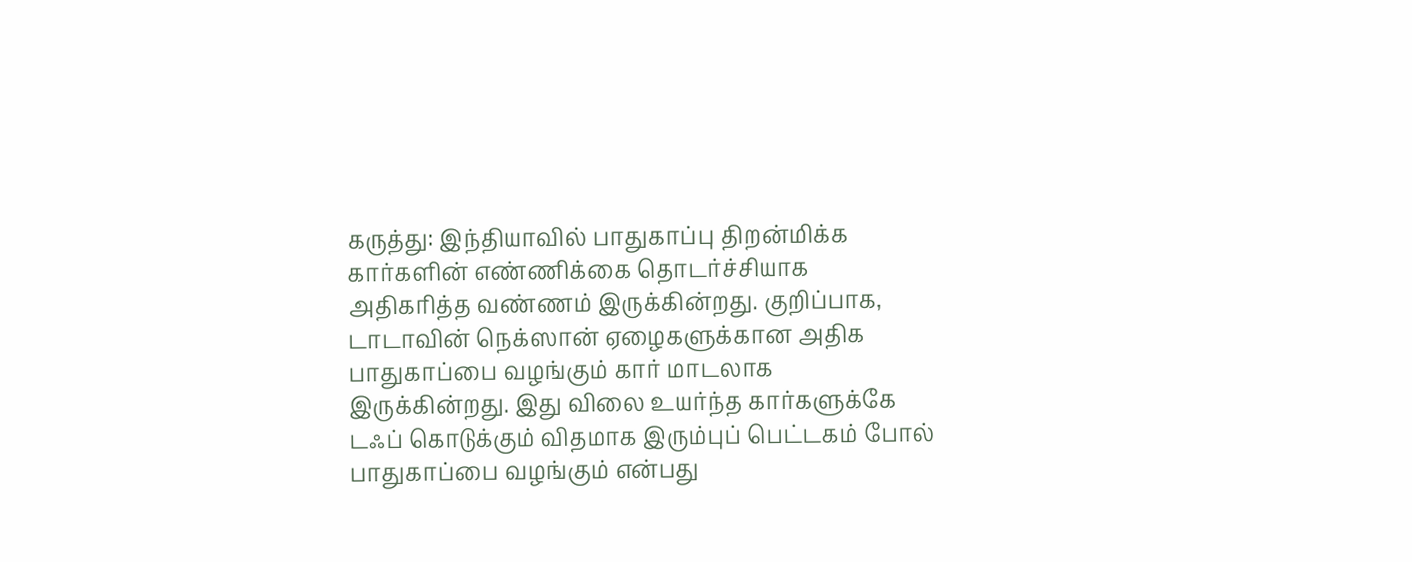கருத்து: இந்தியாவில் பாதுகாப்பு திறன்மிக்க கார்களின் எண்ணிக்கை தொடர்ச்சியாக அதிகரித்த வண்ணம் இருக்கின்றது. குறிப்பாக, டாடாவின் நெக்ஸான் ஏழைகளுக்கான அதிக பாதுகாப்பை வழங்கும் கார் மாடலாக இருக்கின்றது. இது விலை உயர்ந்த கார்களுக்கே டஃப் கொடுக்கும் விதமாக இரும்புப் பெட்டகம் போல் பாதுகாப்பை வழங்கும் என்பது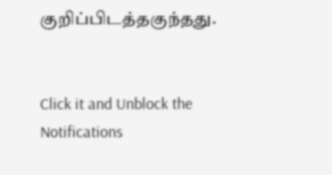குறிப்பிடத்தகுந்தது.


Click it and Unblock the Notifications